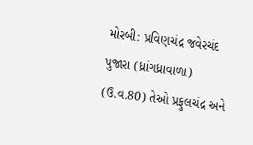મોરબી: પ્રવિણચંદ્ર જવેરચંદ પુજારા (ધ્રાંગધ્રાવાળા) (ઉ.વ.80) તેઓ પ્રફુલચંદ્ર અને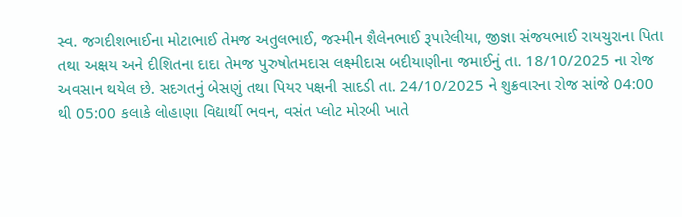સ્વ. જગદીશભાઈના મોટાભાઈ તેમજ અતુલભાઈ, જસ્મીન શૈલેનભાઈ રૂપારેલીયા, જીજ્ઞા સંજયભાઈ રાયચુરાના પિતા તથા અક્ષય અને દીશિતના દાદા તેમજ પુરુષોતમદાસ લક્ષ્મીદાસ બદીયાણીના જમાઈનું તા. 18/10/2025 ના રોજ અવસાન થયેલ છે. સદગતનું બેસણું તથા પિયર પક્ષની સાદડી તા. 24/10/2025 ને શુક્રવારના રોજ સાંજે 04:00 થી 05:00 કલાકે લોહાણા વિદ્યાર્થી ભવન, વસંત પ્લોટ મોરબી ખાતે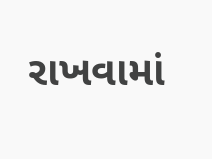રાખવામાં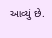આવ્યું છે.